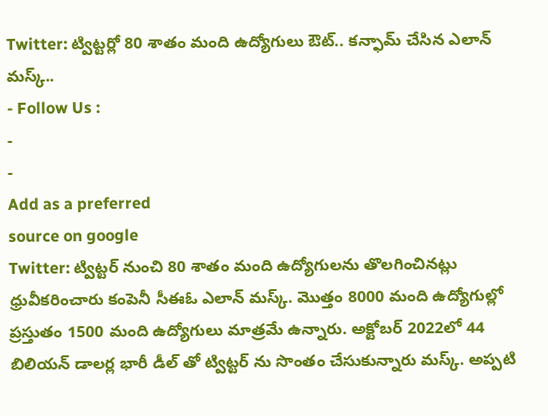Twitter: ట్విట్టర్లో 80 శాతం మంది ఉద్యోగులు ఔట్.. కన్ఫామ్ చేసిన ఎలాన్ మస్క్..
- Follow Us :
-
-
Add as a preferred
source on google
Twitter: ట్విట్టర్ నుంచి 80 శాతం మంది ఉద్యోగులను తొలగించినట్లు ధ్రువీకరించారు కంపెనీ సీఈఓ ఎలాన్ మస్క్. మొత్తం 8000 మంది ఉద్యోగుల్లో ప్రస్తుతం 1500 మంది ఉద్యోగులు మాత్రమే ఉన్నారు. అక్టోబర్ 2022లో 44 బిలియన్ డాలర్ల భారీ డీల్ తో ట్విట్టర్ ను సొంతం చేసుకున్నారు మస్క్. అప్పటి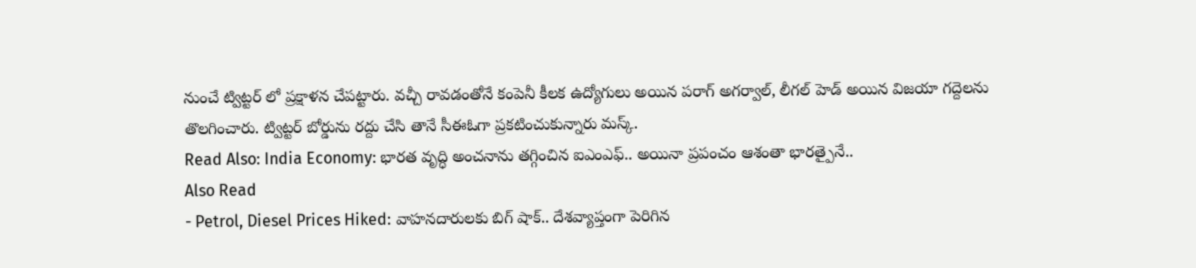నుంచే ట్విట్టర్ లో ప్రక్షాళన చేపట్టారు. వచ్చీ రావడంతోనే కంపెనీ కీలక ఉద్యోగులు అయిన పరాగ్ అగర్వాల్, లీగల్ హెడ్ అయిన విజయా గద్దెలను తొలగించారు. ట్విట్టర్ బోర్డును రద్దు చేసి తానే సీఈఓగా ప్రకటించుకున్నారు మస్క్.
Read Also: India Economy: భారత వృద్ధి అంచనాను తగ్గించిన ఐఎంఎఫ్.. అయినా ప్రపంచం ఆశంతా భారత్పైనే..
Also Read
- Petrol, Diesel Prices Hiked: వాహనదారులకు బిగ్ షాక్.. దేశవ్యాప్తంగా పెరిగిన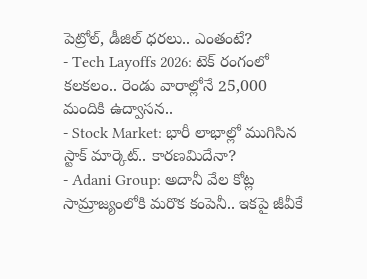పెట్రోల్, డీజిల్ ధరలు.. ఎంతంటే?
- Tech Layoffs 2026: టెక్ రంగంలో కలకలం.. రెండు వారాల్లోనే 25,000 మందికి ఉద్వాసన..
- Stock Market: భారీ లాభాల్లో ముగిసిన స్టాక్ మార్కెట్.. కారణమిదేనా?
- Adani Group: అదానీ వేల కోట్ల సామ్రాజ్యంలోకి మరొక కంపెనీ.. ఇకపై జీవీకే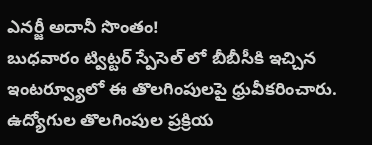ఎనర్జీ అదానీ సొంతం!
బుధవారం ట్విట్టర్ స్పేసెల్ లో బీబీసీకి ఇచ్చిన ఇంటర్వ్యూలో ఈ తొలగింపులపై ధ్రువీకరించారు. ఉద్యోగుల తొలగింపుల ప్రక్రియ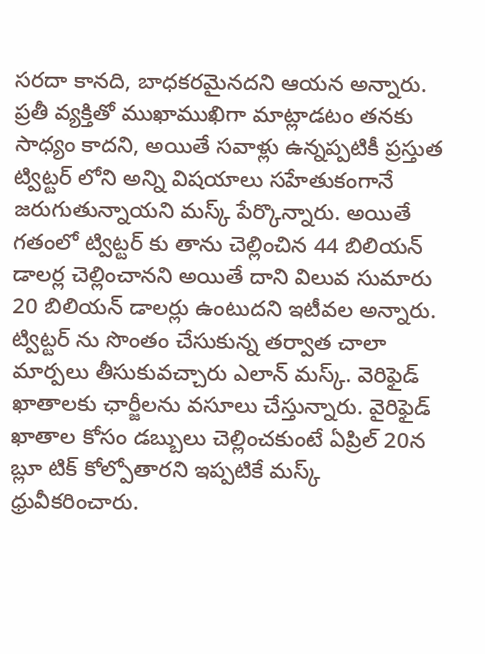సరదా కానది, బాధకరమైనదని ఆయన అన్నారు. ప్రతీ వ్యక్తితో ముఖాముఖిగా మాట్లాడటం తనకు సాధ్యం కాదని, అయితే సవాళ్లు ఉన్నప్పటికీ ప్రస్తుత ట్విట్టర్ లోని అన్ని విషయాలు సహేతుకంగానే జరుగుతున్నాయని మస్క్ పేర్కొన్నారు. అయితే గతంలో ట్విట్టర్ కు తాను చెల్లించిన 44 బిలియన్ డాలర్ల చెల్లించానని అయితే దాని విలువ సుమారు 20 బిలియన్ డాలర్లు ఉంటుదని ఇటీవల అన్నారు.
ట్విట్టర్ ను సొంతం చేసుకున్న తర్వాత చాలా మార్పలు తీసుకువచ్చారు ఎలాన్ మస్క్. వెరిఫైడ్ ఖాతాలకు ఛార్జీలను వసూలు చేస్తున్నారు. వైరిఫైడ్ ఖాతాల కోసం డబ్బులు చెల్లించకుంటే ఏప్రిల్ 20న బ్లూ టిక్ కోల్పోతారని ఇప్పటికే మస్క్ ధ్రువీకరించారు.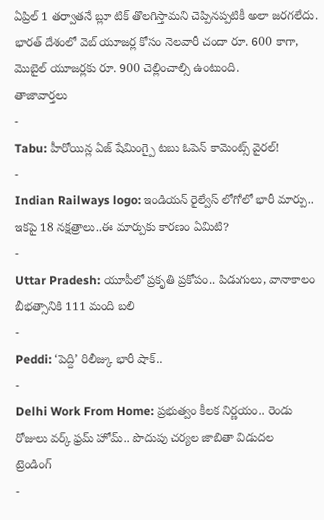ఏప్రిల్ 1 తర్వాతనే బ్లూ టిక్ తొలగిస్తామని చెప్పినప్పటికీ అలా జరగలేదు. భారత్ దేశంలో వెబ్ యూజర్ల కోసం నెలవారీ చందా రూ. 600 కాగా, మొబైల్ యూజర్లకు రూ. 900 చెల్లించాల్సి ఉంటుంది.
తాజావార్తలు
-
Tabu: హీరోయిన్ల ఏజ్ షేమింగ్పై టబు ఓపెన్ కామెంట్స్ వైరల్!
-
Indian Railways logo: ఇండియన్ రైల్వేస్ లోగోలో భారీ మార్పు.. ఇకపై 18 నక్షత్రాలు..ఈ మార్పుకు కారణం ఏమిటి?
-
Uttar Pradesh: యూపీలో ప్రకృతి ప్రకోపం.. పిడుగులు, వానాకాలం బీభత్సానికి 111 మంది బలి
-
Peddi: ‘పెద్ది’ రిలీజ్కు భారీ షాక్..
-
Delhi Work From Home: ప్రభుత్వం కీలక నిర్ణయం.. రెండు రోజులు వర్క్ ఫ్రమ్ హోమ్.. పొదుపు చర్యల జాబితా విడుదల
ట్రెండింగ్
-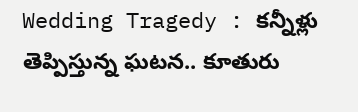Wedding Tragedy : కన్నీళ్లు తెప్పిస్తున్న ఘటన.. కూతురు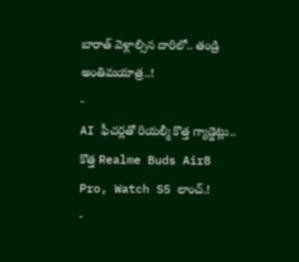బారాత్ వెళ్లాల్సిన దారిలో.. తండ్రి అంతిమయాత్ర..!
-
AI ఫీచర్లతో రియల్మీ కొత్త గ్యాడ్జెట్లు.. కొత్త Realme Buds Air8 Pro, Watch S5 లాంచ్.!
-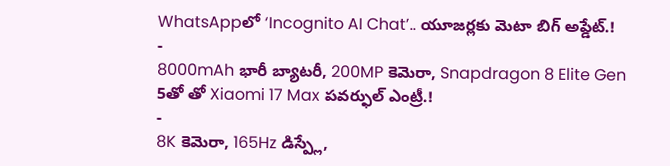WhatsAppలో ‘Incognito AI Chat’.. యూజర్లకు మెటా బిగ్ అప్డేట్.!
-
8000mAh భారీ బ్యాటరీ, 200MP కెమెరా, Snapdragon 8 Elite Gen 5తో తో Xiaomi 17 Max పవర్ఫుల్ ఎంట్రీ.!
-
8K కెమెరా, 165Hz డిస్ప్లే,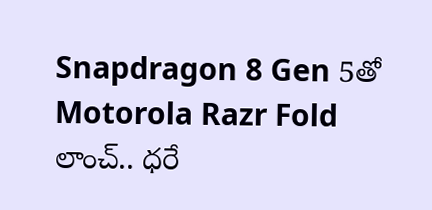Snapdragon 8 Gen 5తో Motorola Razr Fold లాంచ్.. ధరే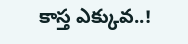కాస్త ఎక్కువ..!